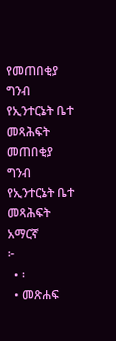የመጠበቂያ ግንብ የኢንተርኔት ቤተ መጻሕፍት
መጠበቂያ ግንብ
የኢንተርኔት ቤተ መጻሕፍት
አማርኛ
፦
  • ፡
  • መጽሐፍ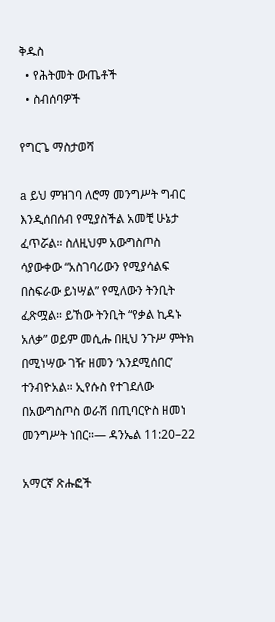ቅዱስ
  • የሕትመት ውጤቶች
  • ስብሰባዎች

የግርጌ ማስታወሻ

a ይህ ምዝገባ ለሮማ መንግሥት ግብር እንዲሰበሰብ የሚያስችል አመቺ ሁኔታ ፈጥሯል። ስለዚህም አውግስጦስ ሳያውቀው “አስገባሪውን የሚያሳልፍ በስፍራው ይነሣል” የሚለውን ትንቢት ፈጽሟል። ይኸው ትንቢት “የቃል ኪዳኑ አለቃ” ወይም መሲሑ በዚህ ንጉሥ ምትክ በሚነሣው ገዥ ዘመን ‘እንደሚሰበር’ ተንብዮአል። ኢየሱስ የተገደለው በአውግስጦስ ወራሽ በጢባርዮስ ዘመነ መንግሥት ነበር።— ዳንኤል 11:20–22

አማርኛ ጽሑፎች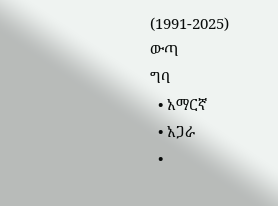(1991-2025)
ውጣ
ግባ
  • አማርኛ
  • አጋራ
  •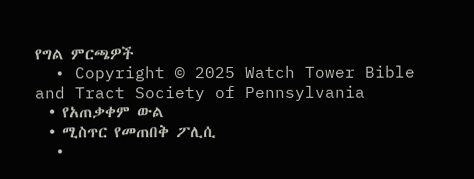የግል ምርጫዎች
  • Copyright © 2025 Watch Tower Bible and Tract Society of Pennsylvania
  • የአጠቃቀም ውል
  • ሚስጥር የመጠበቅ ፖሊሲ
  •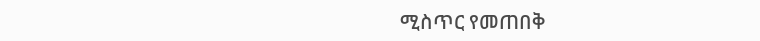ሚስጥር የመጠበቅ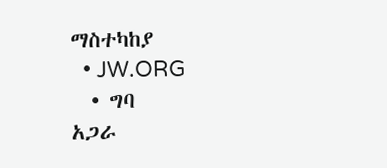ማስተካከያ
  • JW.ORG
  • ግባ
አጋራ